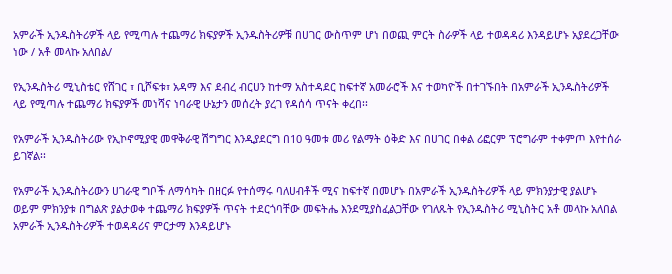አምራች ኢንዱስትሪዎች ላይ የሚጣሉ ተጨማሪ ክፍያዎች ኢንዱስትሪዎቹ በሀገር ውስጥም ሆነ በወጪ ምርት ስራዎች ላይ ተወዳዳሪ እንዳይሆኑ አያደረጋቸው ነው / አቶ መላኩ አለበል/

የኢንዱስትሪ ሚኒስቴር የሸገር ፣ ቢሾፍቱ፣ አዳማ እና ደብረ ብርሀን ከተማ አስተዳደር ከፍተኛ አመራሮች እና ተወካዮች በተገኙበት በአምራች ኢንዱስትሪዎች ላይ የሚጣሉ ተጨማሪ ክፍያዎች መነሻና ነባራዊ ሁኔታን መሰረት ያረገ የዳሰሳ ጥናት ቀረበ፡፡

የአምራች ኢንዱስትሪው የኢኮኖሚያዊ መዋቅራዊ ሽግግር እንዲያደርግ በ10 ዓመቱ መሪ የልማት ዕቅድ እና በሀገር በቀል ሪፎርም ፕሮግራም ተቀምጦ እየተሰራ ይገኛል፡፡

የአምራች ኢንዱስትሪውን ሀገራዊ ግቦች ለማሳካት በዘርፉ የተሰማሩ ባለሀብቶች ሚና ከፍተኛ በመሆኑ በአምራች ኢንዱስትሪዎች ላይ ምክንያታዊ ያልሆኑ ወይም ምክንያቱ በግልጽ ያልታወቀ ተጨማሪ ክፍያዎች ጥናት ተደርጎባቸው መፍትሔ እንደሚያስፈልጋቸው የገለጹት የኢንዱስትሪ ሚኒስትር አቶ መላኩ አለበል አምራች ኢንዱስትሪዎች ተወዳዳሪና ምርታማ እንዳይሆኑ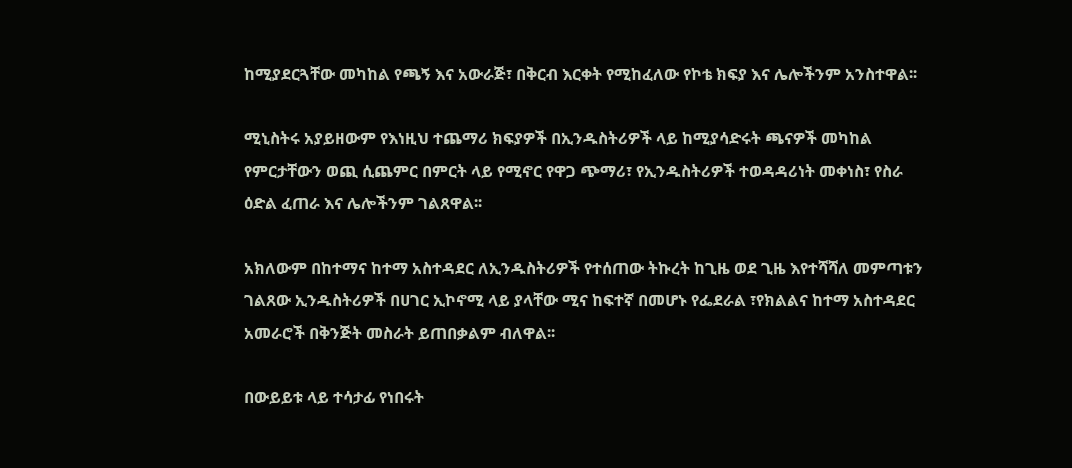ከሚያደርጓቸው መካከል የጫኝ እና አውራጅ፣ በቅርብ እርቀት የሚከፈለው የኮቴ ክፍያ እና ሌሎችንም አንስተዋል፡፡

ሚኒስትሩ አያይዘውም የእነዚህ ተጨማሪ ክፍያዎች በኢንዱስትሪዎች ላይ ከሚያሳድሩት ጫናዎች መካከል የምርታቸውን ወጪ ሲጨምር በምርት ላይ የሚኖር የዋጋ ጭማሪ፣ የኢንዱስትሪዎች ተወዳዳሪነት መቀነስ፣ የስራ ዕድል ፈጠራ እና ሌሎችንም ገልጸዋል፡፡

አክለውም በከተማና ከተማ አስተዳደር ለኢንዱስትሪዎች የተሰጠው ትኩረት ከጊዜ ወደ ጊዜ እየተሻሻለ መምጣቱን ገልጸው ኢንዱስትሪዎች በሀገር ኢኮኖሚ ላይ ያላቸው ሚና ከፍተኛ በመሆኑ የፌደራል ፣የክልልና ከተማ አስተዳደር አመራሮች በቅንጅት መስራት ይጠበቃልም ብለዋል፡፡

በውይይቱ ላይ ተሳታፊ የነበሩት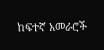ከፍተኛ አመራሮች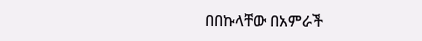በበኩላቸው በአምራች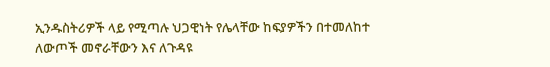ኢንዱስትሪዎች ላይ የሚጣሉ ህጋዊነት የሌላቸው ከፍያዎችን በተመለከተ ለውጦች መኖራቸውን እና ለጉዳዩ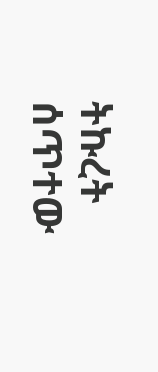ትኩረት ሰጥተው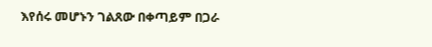እየሰሩ መሆኑን ገልጸው በቀጣይም በጋራ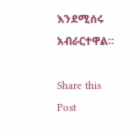እንደሚሰሩ አብራርተዋል።

Share this Post